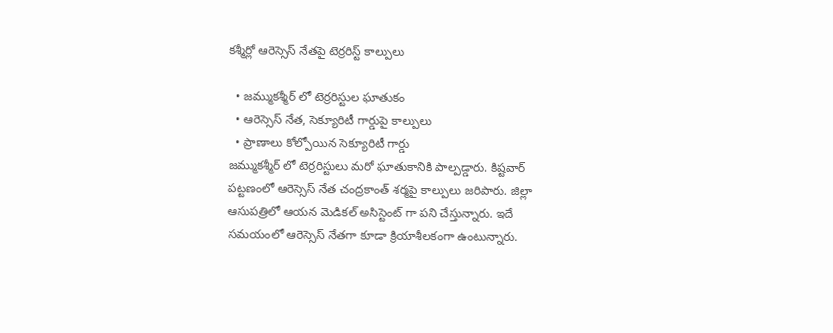కశ్మీర్లో ఆరెస్సెస్ నేతపై టెర్రరిస్ట్ కాల్పులు

  • జమ్ముకశ్మీర్ లో టెర్రరిస్టుల ఘాతుకం
  • ఆరెస్సెస్ నేత, సెక్యూరిటీ గార్డుపై కాల్పులు
  • ప్రాణాలు కోల్పోయిన సెక్యూరిటీ గార్డు
జమ్ముకశ్మీర్ లో టెర్రరిస్టులు మరో ఘాతుకానికి పాల్పడ్డారు. కిష్టవార్ పట్టణంలో ఆరెస్సెస్ నేత చంద్రకాంత్ శర్మపై కాల్పులు జరిపారు. జిల్లా ఆసుపత్రిలో ఆయన మెడికల్ అసిస్టెంట్ గా పని చేస్తున్నారు. ఇదే సమయంలో ఆరెస్సెస్ నేతగా కూడా క్రియాశీలకంగా ఉంటున్నారు.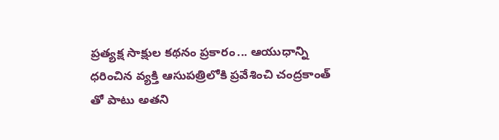ప్రత్యక్ష సాక్షుల కథనం ప్రకారం... ఆయుధాన్ని ధరించిన వ్యక్తి ఆసుపత్రిలోకి ప్రవేశించి చంద్రకాంత్ తో పాటు అతని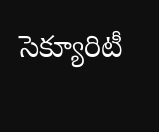సెక్యూరిటీ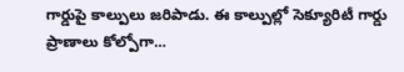గార్డుపై కాల్పులు జరిపాడు. ఈ కాల్పుల్లో సెక్యూరిటీ గార్డు ప్రాణాలు కోల్పోగా...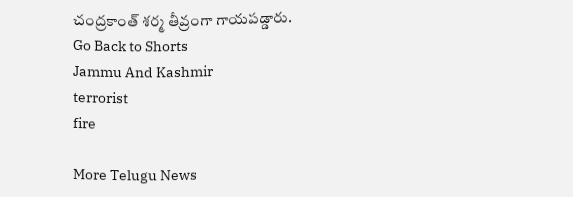చంద్రకాంత్ శర్మ తీవ్రంగా గాయపడ్డారు.
Go Back to Shorts
Jammu And Kashmir
terrorist
fire

More Telugu News